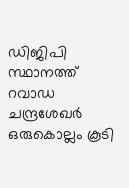ഡിജിപി സ്ഥാനത്ത് റവാഡ ചന്ദ്രശേഖർ ഒരുകൊല്ലം കൂടി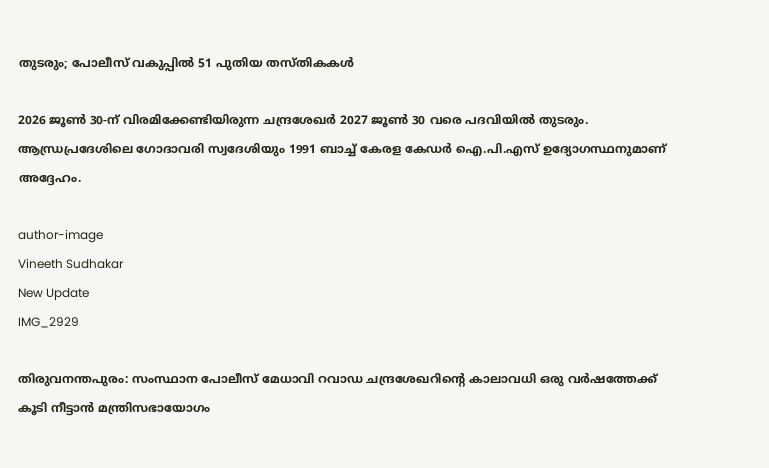തുടരും; പോലീസ് വകുപ്പിൽ 51 പുതിയ തസ്തികകൾ

2026 ജൂൺ 30-ന് വിരമിക്കേണ്ടിയിരുന്ന ചന്ദ്രശേഖർ 2027 ജൂൺ 30 വരെ പദവിയിൽ തുടരും. ആന്ധ്രപ്രദേശിലെ ഗോദാവരി സ്വദേശിയും 1991 ബാച്ച് കേരള കേഡർ ഐ.പി.എസ് ഉദ്യോഗസ്ഥനുമാണ് അദ്ദേഹം.

author-image
Vineeth Sudhakar
New Update
IMG_2929

തിരുവനന്തപുരം: സംസ്ഥാന പോലീസ് മേധാവി റവാഡ ചന്ദ്രശേഖറിന്റെ കാലാവധി ഒരു വർഷത്തേക്ക് കൂടി നീട്ടാൻ മന്ത്രിസഭായോഗം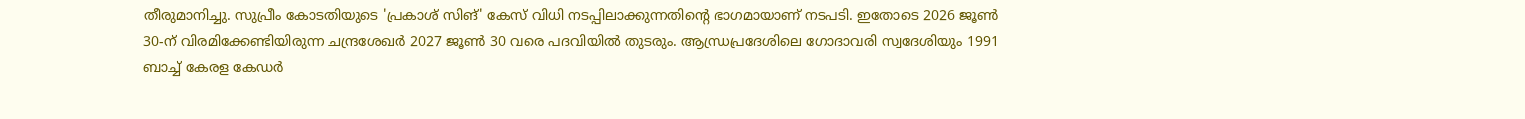തീരുമാനിച്ചു. സുപ്രീം കോടതിയുടെ 'പ്രകാശ് സിങ്' കേസ് വിധി നടപ്പിലാക്കുന്നതിന്റെ ഭാഗമായാണ് നടപടി. ഇതോടെ 2026 ജൂൺ 30-ന് വിരമിക്കേണ്ടിയിരുന്ന ചന്ദ്രശേഖർ 2027 ജൂൺ 30 വരെ പദവിയിൽ തുടരും. ആന്ധ്രപ്രദേശിലെ ഗോദാവരി സ്വദേശിയും 1991 ബാച്ച് കേരള കേഡർ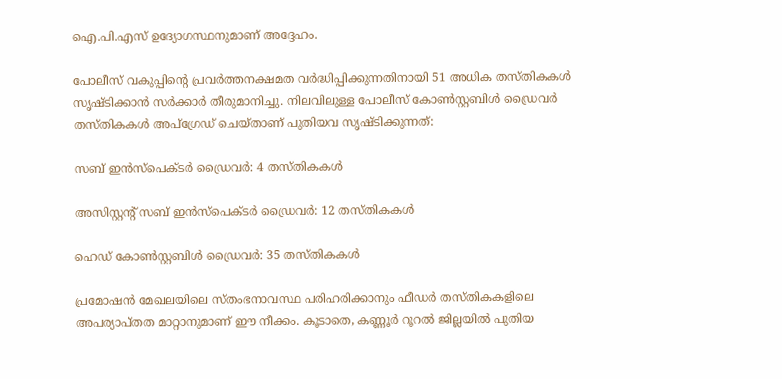ഐ.പി.എസ് ഉദ്യോഗസ്ഥനുമാണ് അദ്ദേഹം.

പോലീസ് വകുപ്പിന്റെ പ്രവർത്തനക്ഷമത വർദ്ധിപ്പിക്കുന്നതിനായി 51 അധിക തസ്തികകൾ സൃഷ്ടിക്കാൻ സർക്കാർ തീരുമാനിച്ചു. നിലവിലുള്ള പോലീസ് കോൺസ്റ്റബിൾ ഡ്രൈവർ തസ്തികകൾ അപ്‌ഗ്രേഡ് ചെയ്താണ് പുതിയവ സൃഷ്ടിക്കുന്നത്:

സബ് ഇൻസ്‌പെക്ടർ ഡ്രൈവർ: 4 തസ്തികകൾ

അസിസ്റ്റന്റ് സബ് ഇൻസ്‌പെക്ടർ ഡ്രൈവർ: 12 തസ്തികകൾ

ഹെഡ് കോൺസ്റ്റബിൾ ഡ്രൈവർ: 35 തസ്തികകൾ

പ്രമോഷൻ മേഖലയിലെ സ്തംഭനാവസ്ഥ പരിഹരിക്കാനും ഫീഡർ തസ്തികകളിലെ അപര്യാപ്തത മാറ്റാനുമാണ് ഈ നീക്കം. കൂടാതെ, കണ്ണൂർ റൂറൽ ജില്ലയിൽ പുതിയ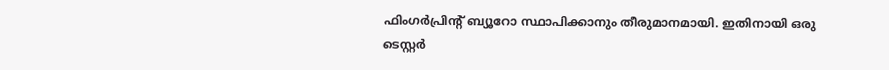ഫിംഗർപ്രിന്റ് ബ്യൂറോ സ്ഥാപിക്കാനും തീരുമാനമായി. ഇതിനായി ഒരു ടെസ്റ്റർ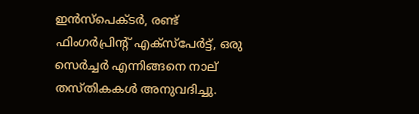ഇൻസ്‌പെക്ടർ, രണ്ട് ഫിംഗർപ്രിന്റ് എക്‌സ്‌പേർട്ട്, ഒരു സെർച്ചർ എന്നിങ്ങനെ നാല് തസ്തികകൾ അനുവദിച്ചു.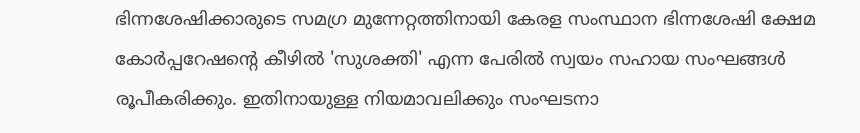ഭിന്നശേഷിക്കാരുടെ സമഗ്ര മുന്നേറ്റത്തിനായി കേരള സംസ്ഥാന ഭിന്നശേഷി ക്ഷേമ കോർപ്പറേഷന്റെ കീഴിൽ 'സുശക്തി' എന്ന പേരിൽ സ്വയം സഹായ സംഘങ്ങൾ രൂപീകരിക്കും. ഇതിനായുള്ള നിയമാവലിക്കും സംഘടനാ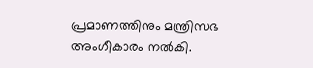പ്രമാണത്തിനും മന്ത്രിസഭ അംഗീകാരം നൽകി.